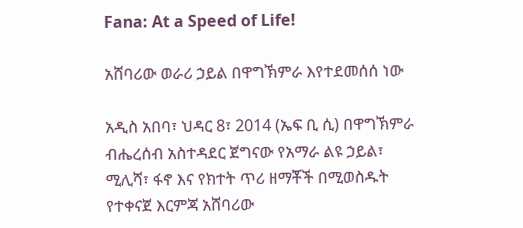Fana: At a Speed of Life!

አሸባሪው ወራሪ ኃይል በዋግኽምራ እየተደመሰሰ ነው

አዲስ አበባ፣ ህዳር 8፣ 2014 (ኤፍ ቢ ሲ) በዋግኽምራ ብሔረሰብ አስተዳደር ጀግናው የአማራ ልዩ ኃይል፣ ሚሊሻ፣ ፋኖ እና የክተት ጥሪ ዘማቾች በሚወስዱት የተቀናጀ እርምጃ አሸባሪው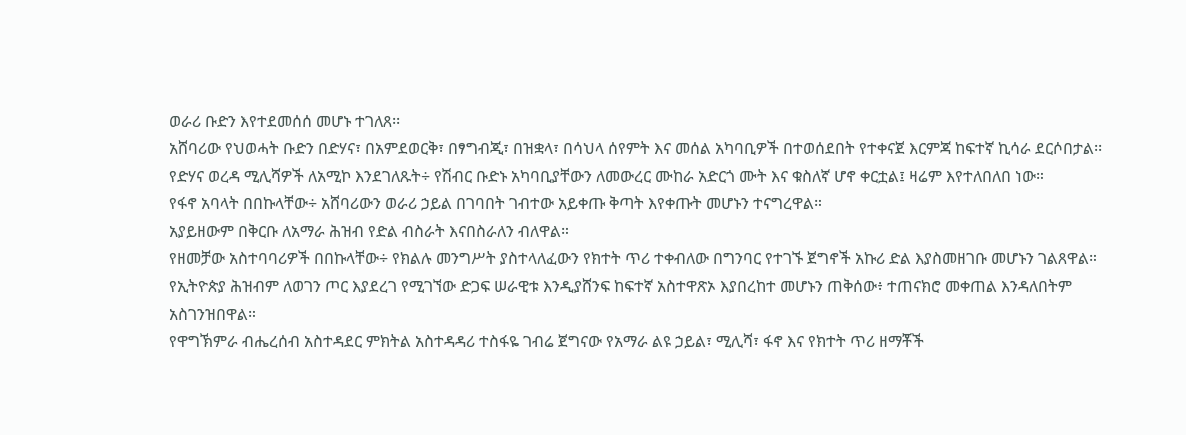ወራሪ ቡድን እየተደመሰሰ መሆኑ ተገለጸ፡፡
አሸባሪው የህወሓት ቡድን በድሃና፣ በአምደወርቅ፣ በፃግብጂ፣ በዝቋላ፣ በሳህላ ሰየምት እና መሰል አካባቢዎች በተወሰደበት የተቀናጀ እርምጃ ከፍተኛ ኪሳራ ደርሶበታል፡፡
የድሃና ወረዳ ሚሊሻዎች ለአሚኮ እንደገለጹት÷ የሽብር ቡድኑ አካባቢያቸውን ለመውረር ሙከራ አድርጎ ሙት እና ቁስለኛ ሆኖ ቀርቷል፤ ዛሬም እየተለበለበ ነው።
የፋኖ አባላት በበኩላቸው÷ አሸባሪውን ወራሪ ኃይል በገባበት ገብተው አይቀጡ ቅጣት እየቀጡት መሆኑን ተናግረዋል።
አያይዘውም በቅርቡ ለአማራ ሕዝብ የድል ብስራት እናበስራለን ብለዋል።
የዘመቻው አስተባባሪዎች በበኩላቸው÷ የክልሉ መንግሥት ያስተላለፈውን የክተት ጥሪ ተቀብለው በግንባር የተገኙ ጀግኖች አኩሪ ድል እያስመዘገቡ መሆኑን ገልጸዋል።
የኢትዮጵያ ሕዝብም ለወገን ጦር እያደረገ የሚገኘው ድጋፍ ሠራዊቱ እንዲያሸንፍ ከፍተኛ አስተዋጽኦ እያበረከተ መሆኑን ጠቅሰው፥ ተጠናክሮ መቀጠል እንዳለበትም አስገንዝበዋል።
የዋግኽምራ ብሔረሰብ አስተዳደር ምክትል አስተዳዳሪ ተስፋዬ ገብሬ ጀግናው የአማራ ልዩ ኃይል፣ ሚሊሻ፣ ፋኖ እና የክተት ጥሪ ዘማቾች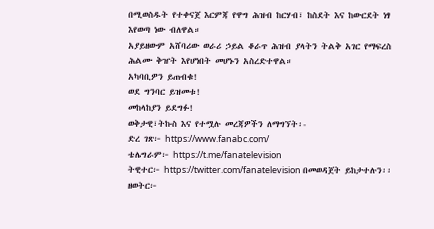በሚወስዱት የተቀናጀ እርምጃ የዋግ ሕዝብ ከርሃብ፣ ከስደት እና ከውርደት ነፃ እየወጣ ነው ብለዋል።
አያይዘውም አሸባሪው ወራሪ ኃይል ቆራጥ ሕዝብ ያላትን ትልቅ አገር የማፍረስ ሕልሙ ቅዠት እየሆነበት መሆኑን አስረድተዋል።
አካባቢዎን ይጠብቁ!
ወደ ግንባር ይዝመቱ!
መከላከያን ይደግፉ!
ወቅታዊ፣ትኩስ እና የተሟሉ መረጃዎችን ለማግኘት፡-
ድረ ገጽ፦ https://www.fanabc.com/
ቴሌግራም፦ https://t.me/fanatelevision
ትዊተር፦ https://twitter.com/fanatelevision በመወዳጀት ይከታተሉን፡፡
ዘወትር፦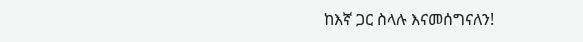ከእኛ ጋር ስላሉ እናመሰግናለን!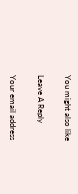You might also like

Leave A Reply

Your email address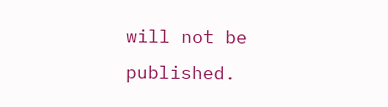will not be published.